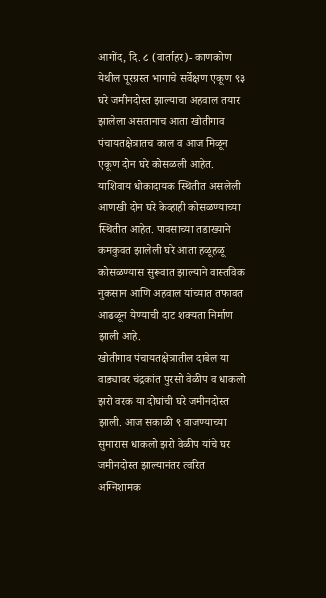आगोंद, दि. ८ (वार्ताहर)- काणकोण येथील पूरग्रस्त भागाचे सर्वेक्षण एकूण ९३ घरे जमीनदोस्त झाल्याचा अहवाल तयार झालेला असतानाच आता खोतीगाव पंचायतक्षेत्रातच काल व आज मिळून एकूण दोन घरे कोसळली आहेत. याशिवाय धोकादायक स्थितीत असलेली आणखी दोन घरे केव्हाही कोसळण्याच्या स्थितीत आहेत. पावसाच्या तडाख्याने कमकुवत झालेली घरे आता हळूहळू कोसळण्यास सुरूवात झाल्याने वास्तविक नुकसान आणि अहवाल यांच्यात तफावत आढळून येण्याची दाट शक्यता निर्माण झाली आहे.
खोतीगाव पंचायतक्षेत्रातील दाबेल या वाड्यावर चंद्रकांत पुरसो वेळीप व धाकलो झरो वरक या दोघांची घरे जमीनदोस्त झाली. आज सकाळी ९ वाजण्याच्या सुमारास धाकलो झरो वेळीप यांचे घर जमीनदोस्त झाल्यानंतर त्वरित अग्निशामक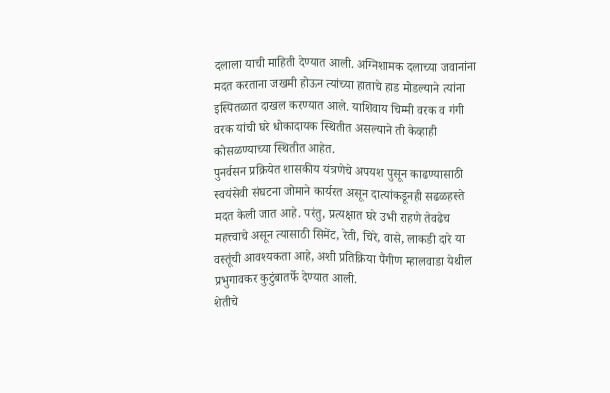दलाला याची माहिती देण्यात आली. अग्निशामक दलाच्या जवानांना मदत करताना जखमी होऊन त्यांच्या हाताचे हाड मोडल्याने त्यांना इस्पितळात दाखल करण्यात आले. याशिवाय चिम्मी वरक व गंगी वरक यांची घरे धोकादायक स्थितीत असल्याने ती केव्हाही कोसळण्याच्या स्थितीत आहेत.
पुनर्वसन प्रक्रियेत शासकीय यंत्रणेचे अपयश पुसून काढण्यासाठी स्वयंसेवी संघटना जोमाने कार्यरत असून दात्यांकडूनही सढळहस्ते मदत केली जात आहे. परंतु, प्रत्यक्षात घरे उभी राहणे तेवढेच महत्त्वाचे असून त्यासाठी सिमेंट, रेती, चिरे, वासे, लाकडी दारे या वस्तूंची आवश्यकता आहे, अशी प्रतिक्रिया पैंगीण म्हालवाडा येथील प्रभुगावकर कुटुंबातर्फे देण्यात आली.
शेतीचे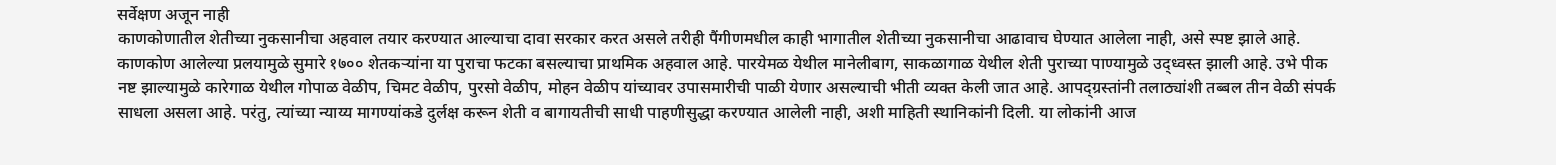सर्वेक्षण अजून नाही
काणकोणातील शेतीच्या नुकसानीचा अहवाल तयार करण्यात आल्याचा दावा सरकार करत असले तरीही पैंगीणमधील काही भागातील शेतीच्या नुकसानीचा आढावाच घेण्यात आलेला नाही, असे स्पष्ट झाले आहे. काणकोण आलेल्या प्रलयामुळे सुमारे १७०० शेतकऱ्यांना या पुराचा फटका बसल्याचा प्राथमिक अहवाल आहे. पारयेमळ येथील मानेलीबाग, साकळागाळ येथील शेती पुराच्या पाण्यामुळे उद्ध्वस्त झाली आहे. उभे पीक नष्ट झाल्यामुळे कारेगाळ येथील गोपाळ वेळीप, चिमट वेळीप, पुरसो वेळीप, मोहन वेळीप यांच्यावर उपासमारीची पाळी येणार असल्याची भीती व्यक्त केली जात आहे. आपद्ग्रस्तांनी तलाठ्यांशी तब्बल तीन वेळी संपर्क साधला असला आहे. परंतु, त्यांच्या न्याय्य मागण्यांकडे दुर्लक्ष करून शेती व बागायतीची साधी पाहणीसुद्धा करण्यात आलेली नाही, अशी माहिती स्थानिकांनी दिली. या लोकांनी आज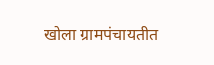खोला ग्रामपंचायतीत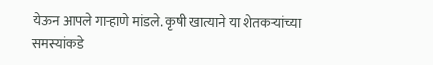येऊन आपले गाऱ्हाणे मांडले. कृषी खात्याने या शेतकऱ्यांच्या समस्यांकडे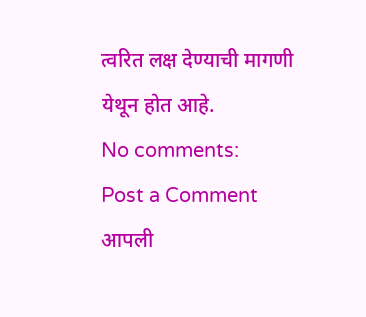त्वरित लक्ष देण्याची मागणी येथून होत आहे.
No comments:
Post a Comment
आपली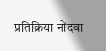प्रतिक्रिया नोंदवा